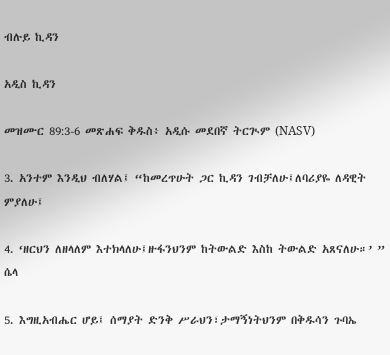ብሉይ ኪዳን

አዲስ ኪዳን

መዝሙር 89:3-6 መጽሐፍ ቅዱስ፥ አዲሱ መደበኛ ትርጒም (NASV)

3. አንተም እንዲህ ብለሃል፤ “ከመረጥሁት ጋር ኪዳን ገብቻለሁ፤ለባሪያዬ ለዳዊት ምያለሁ፤

4. ‘ዘርህን ለዘላለም እተክላለሁ፤ዙፋንህንም ከትውልድ እስከ ትውልድ አጸናለሁ።’ ” ሴላ

5. እግዚአብሔር ሆይ፤ ሰማያት ድንቅ ሥራህን፣ታማኝነትህንም በቅዱሳን ጉባኤ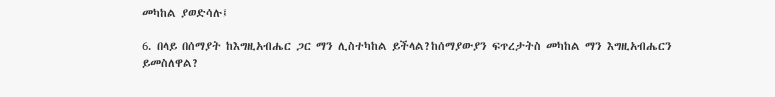መካከል ያወድሳሉ፤

6. በላይ በሰማያት ከእግዚአብሔር ጋር ማን ሊስተካከል ይችላል?ከሰማያውያን ፍጥረታትስ መካከል ማን እግዚአብሔርን ይመስለዋል?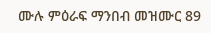ሙሉ ምዕራፍ ማንበብ መዝሙር 89